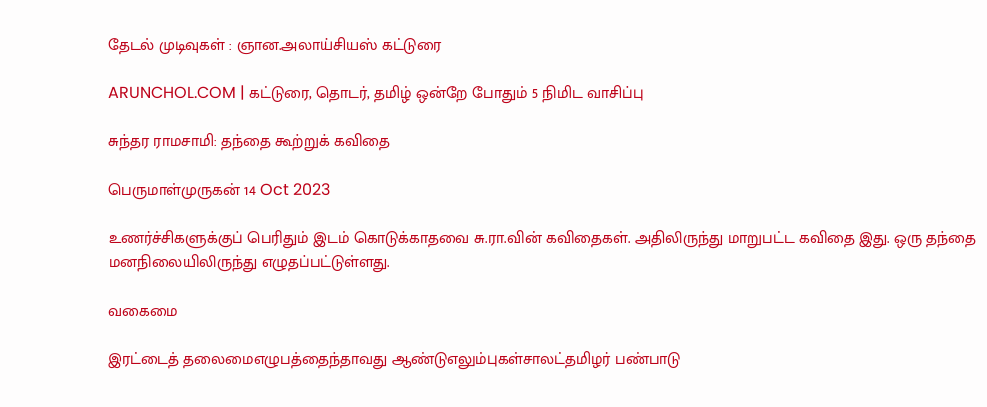தேடல் முடிவுகள் : ஞான.அலாய்சியஸ் கட்டுரை

ARUNCHOL.COM | கட்டுரை, தொடர், தமிழ் ஒன்றே போதும் 5 நிமிட வாசிப்பு

சுந்தர ராமசாமி: தந்தை கூற்றுக் கவிதை

பெருமாள்முருகன் 14 Oct 2023

உணர்ச்சிகளுக்குப் பெரிதும் இடம் கொடுக்காதவை சு.ரா.வின் கவிதைகள். அதிலிருந்து மாறுபட்ட கவிதை இது. ஒரு தந்தை மனநிலையிலிருந்து எழுதப்பட்டுள்ளது.

வகைமை

இரட்டைத் தலைமைஎழுபத்தைந்தாவது ஆண்டுஎலும்புகள்சாலட்தமிழர் பண்பாடு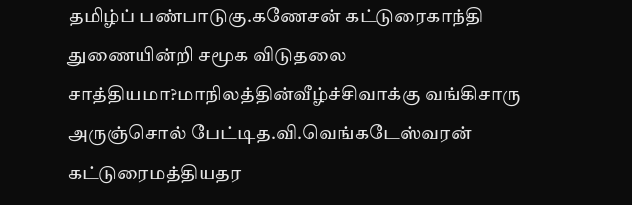தமிழ்ப் பண்பாடுகு.கணேசன் கட்டுரைகாந்தி துணையின்றி சமூக விடுதலை சாத்தியமா?மாநிலத்தின்வீழ்ச்சிவாக்கு வங்கிசாரு அருஞ்சொல் பேட்டித.வி.வெங்கடேஸ்வரன் கட்டுரைமத்தியதர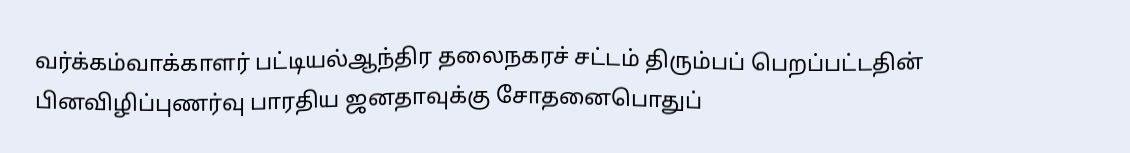வர்க்கம்வாக்காளர் பட்டியல்ஆந்திர தலைநகரச் சட்டம் திரும்பப் பெறப்பட்டதின் பினவிழிப்புணர்வு பாரதிய ஜனதாவுக்கு சோதனைபொதுப்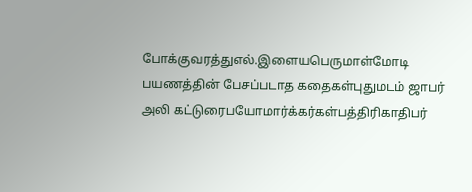போக்குவரத்துஎல்.இளையபெருமாள்மோடி பயணத்தின் பேசப்படாத கதைகள்புதுமடம் ஜாபர் அலி கட்டுரைபயோமார்க்கர்கள்பத்திரிகாதிபர்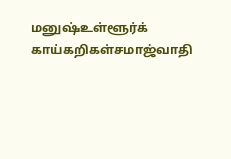மனுஷ்உள்ளூர்க் காய்கறிகள்சமாஜ்வாதி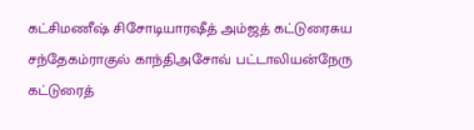கட்சிமணீஷ் சிசோடியாரஷீத் அம்ஜத் கட்டுரைசுய சந்தேகம்ராகுல் காந்திஅசோவ் பட்டாலியன்நேரு கட்டுரைத்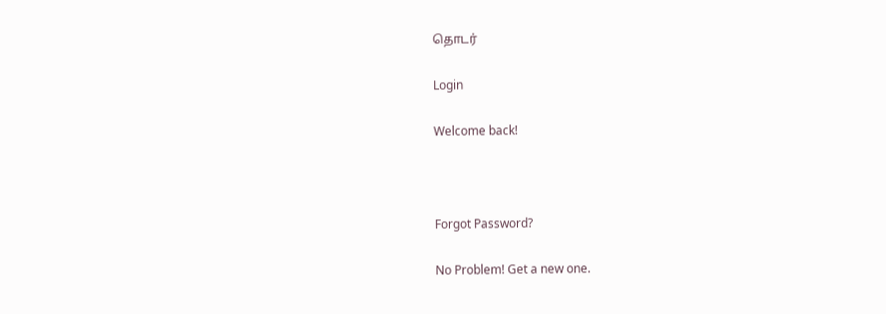தொடர்

Login

Welcome back!



Forgot Password?

No Problem! Get a new one.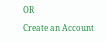OR

Create an Account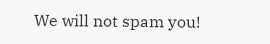We will not spam you!